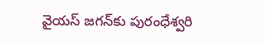వైయస్ జగన్‌కు పురంధేశ్వరి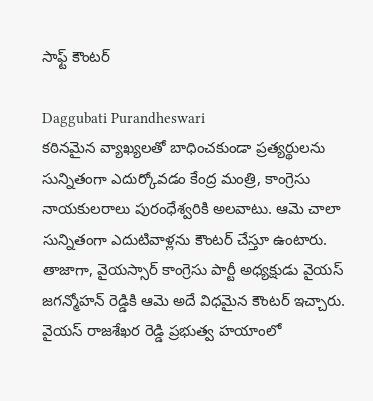సాఫ్ట్ కౌంటర్

Daggubati Purandheswari
కఠినమైన వ్యాఖ్యలతో బాధించకుండా ప్రత్యర్థులను సున్నితంగా ఎదుర్కోవడం కేంద్ర మంత్రి, కాంగ్రెసు నాయకులరాలు పురంధేశ్వరికి అలవాటు. ఆమె చాలా సున్నితంగా ఎదుటివాళ్లను కౌంటర్ చేస్తూ ఉంటారు. తాజాగా, వైయస్సార్ కాంగ్రెసు పార్టీ అధ్యక్షుడు వైయస్ జగన్మోహన్ రెడ్డికి ఆమె అదే విధమైన కౌంటర్ ఇచ్చారు. వైయస్ రాజశేఖర రెడ్డి ప్రభుత్వ హయాంలో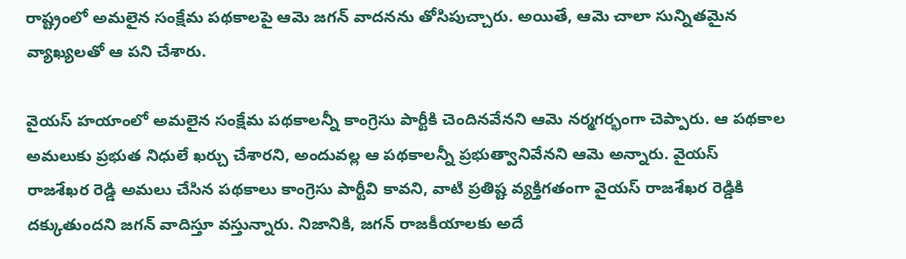రాష్ట్రంలో అమలైన సంక్షేమ పథకాలపై ఆమె జగన్ వాదనను తోసిపుచ్చారు. అయితే, ఆమె చాలా సున్నితమైన వ్యాఖ్యలతో ఆ పని చేశారు.

వైయస్ హయాంలో అమలైన సంక్షేమ పథకాలన్నీ కాంగ్రెసు పార్టీకి చెందినవేనని ఆమె నర్మగర్భంగా చెప్పారు. ఆ పథకాల అమలుకు ప్రభుత నిధులే ఖర్చు చేశారని, అందువల్ల ఆ పథకాలన్నీ ప్రభుత్వానివేనని ఆమె అన్నారు. వైయస్ రాజశేఖర రెడ్డి అమలు చేసిన పథకాలు కాంగ్రెసు పార్టీవి కావని, వాటి ప్రతిష్ట వ్యక్తిగతంగా వైయస్ రాజశేఖర రెడ్డికి దక్కుతుందని జగన్ వాదిస్తూ వస్తున్నారు. నిజానికి, జగన్ రాజకీయాలకు అదే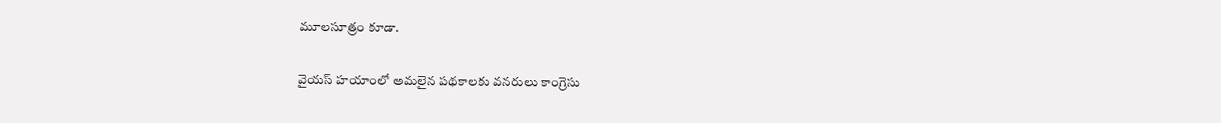మూలసూత్రం కూడా.

వైయస్ హయాంలో అమలైన పథకాలకు వనరులు కాంగ్రెసు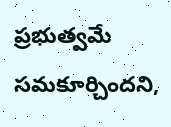ప్రభుత్వమే సమకూర్చిందని,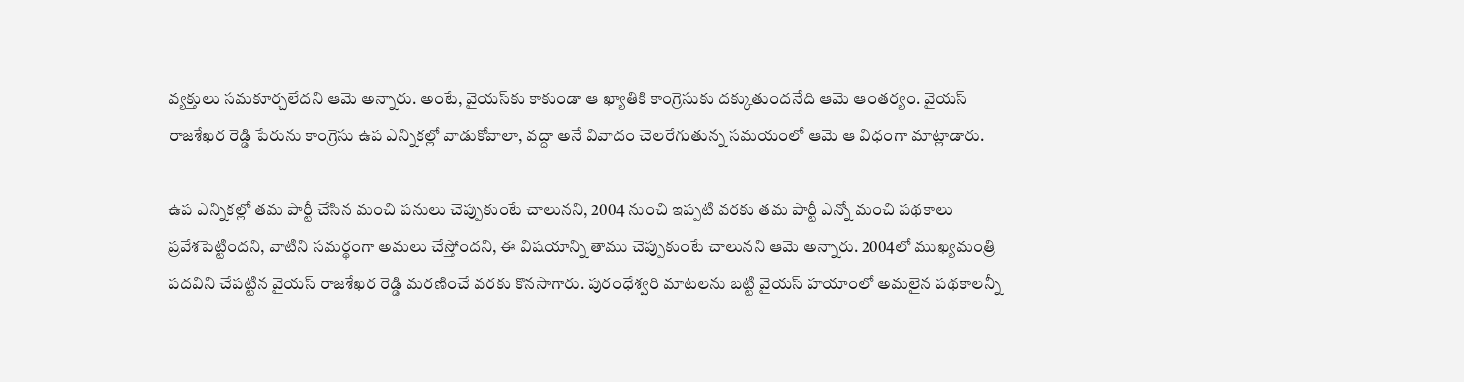వ్యక్తులు సమకూర్చలేదని ఆమె అన్నారు. అంటే, వైయస్‌కు కాకుండా ఆ ఖ్యాతికి కాంగ్రెసుకు దక్కుతుందనేది ఆమె ఆంతర్యం. వైయస్ రాజశేఖర రెడ్డి పేరును కాంగ్రెసు ఉప ఎన్నికల్లో వాడుకోవాలా, వద్దా అనే వివాదం చెలరేగుతున్న సమయంలో ఆమె ఆ విధంగా మాట్లాడారు.

ఉప ఎన్నికల్లో తమ పార్టీ చేసిన మంచి పనులు చెప్పుకుంటే చాలునని, 2004 నుంచి ఇప్పటి వరకు తమ పార్టీ ఎన్నో మంచి పథకాలు ప్రవేశపెట్టిందని, వాటిని సమర్థంగా అమలు చేస్తోందని, ఈ విషయాన్ని తాము చెప్పుకుంటే చాలునని ఆమె అన్నారు. 2004లో ముఖ్యమంత్రి పదవిని చేపట్టిన వైయస్ రాజశేఖర రెడ్డి మరణించే వరకు కొనసాగారు. పురంధేశ్వరి మాటలను బట్టి వైయస్ హయాంలో అమలైన పథకాలన్నీ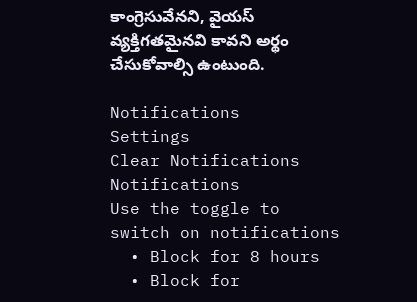కాంగ్రెసువేనని, వైయస్ వ్యక్తిగతమైనవి కావని అర్థం చేసుకోవాల్సి ఉంటుంది.

Notifications
Settings
Clear Notifications
Notifications
Use the toggle to switch on notifications
  • Block for 8 hours
  • Block for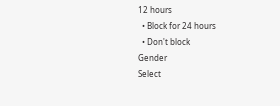12 hours
  • Block for 24 hours
  • Don't block
Gender
Select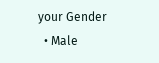your Gender
  • Male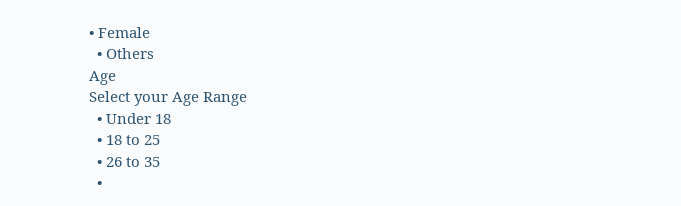• Female
  • Others
Age
Select your Age Range
  • Under 18
  • 18 to 25
  • 26 to 35
  •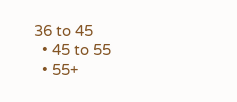36 to 45
  • 45 to 55
  • 55+